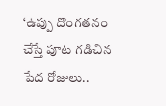‘ఉప్పు దొంగతనం చేస్తే పూట గడిచిన పేద రోజులు..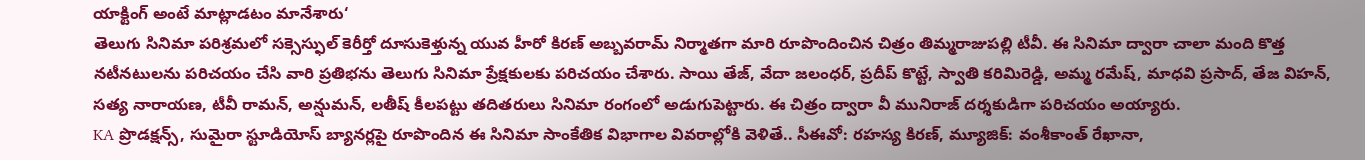యాక్టింగ్ అంటే మాట్లాడటం మానేశారు‘
తెలుగు సినిమా పరిశ్రమలో సక్సెస్ఫుల్ కెరీర్తో దూసుకెళ్తున్న యువ హీరో కిరణ్ అబ్బవరామ్ నిర్మాతగా మారి రూపొందించిన చిత్రం తిమ్మరాజుపల్లి టీవీ. ఈ సినిమా ద్వారా చాలా మంది కొత్త నటీనటులను పరిచయం చేసి వారి ప్రతిభను తెలుగు సినిమా ప్రేక్షకులకు పరిచయం చేశారు. సాయి తేజ్, వేదా జలంధర్, ప్రదీప్ కొట్టే, స్వాతి కరిమిరెడ్డి, అమ్మ రమేష్, మాధవి ప్రసాద్, తేజ విహన్, సత్య నారాయణ, టీవీ రామన్, అన్షుమన్, లతీష్ కీలపట్టు తదితరులు సినిమా రంగంలో అడుగుపెట్టారు. ఈ చిత్రం ద్వారా వీ మునిరాజ్ దర్శకుడిగా పరిచయం అయ్యారు.
KA ప్రొడక్షన్స్, సుమైరా స్టూడియోస్ బ్యానర్లపై రూపొందిన ఈ సినిమా సాంకేతిక విభాగాల వివరాల్లోకి వెళితే.. సీఈవో: రహస్య కిరణ్, మ్యూజిక్: వంశీకాంత్ రేఖానా,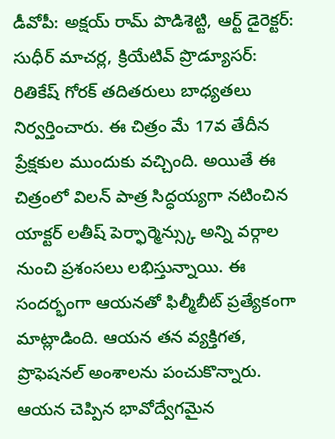డీవోపీ: అక్షయ్ రామ్ పొడిశెట్టి, ఆర్ట్ డైరెక్టర్: సుధీర్ మాచర్ల, క్రియేటివ్ ప్రొడ్యూసర్: రితికేష్ గోరక్ తదితరులు బాధ్యతలు నిర్వర్తించారు. ఈ చిత్రం మే 17వ తేదీన ప్రేక్షకుల ముందుకు వచ్చింది. అయితే ఈ చిత్రంలో విలన్ పాత్ర సిద్ధయ్యగా నటించిన యాక్టర్ లతీష్ పెర్ఫార్మెన్స్కు అన్ని వర్గాల నుంచి ప్రశంసలు లభిస్తున్నాయి. ఈ సందర్భంగా ఆయనతో ఫిల్మీబీట్ ప్రత్యేకంగా మాట్లాడింది. ఆయన తన వ్యక్తిగత, ప్రొఫెషనల్ అంశాలను పంచుకొన్నారు. ఆయన చెప్పిన భావోద్వేగమైన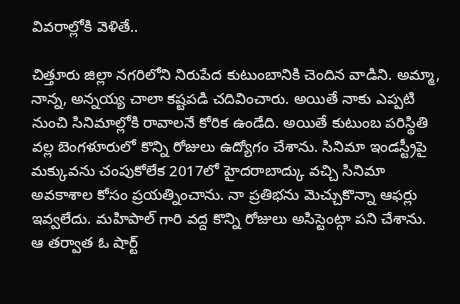వివరాల్లోకి వెళితే..

చిత్తూరు జిల్లా నగరిలోని నిరుపేద కుటుంబానికి చెందిన వాడిని. అమ్మా, నాన్న, అన్నయ్య చాలా కష్టపడి చదివించారు. అయితే నాకు ఎప్పటి నుంచి సినిమాల్లోకి రావాలనే కోరిక ఉండేది. అయితే కుటుంబ పరిస్థితి వల్ల బెంగళూరులో కొన్ని రోజులు ఉద్యోగం చేశాను. సినిమా ఇండస్ట్రీపై మక్కువను చంపుకోలేక 2017లో హైదరాబాద్కు వచ్చి సినిమా అవకాశాల కోసం ప్రయత్నించాను. నా ప్రతిభను మెచ్చుకొన్నా ఆఫర్లు ఇవ్వలేదు. మహిపాల్ గారి వద్ద కొన్ని రోజులు అసిస్టెంట్గా పని చేశాను. ఆ తర్వాత ఓ షార్ట్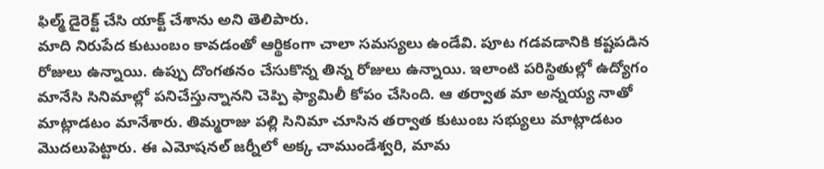ఫిల్మ్ డైరెక్ట్ చేసి యాక్ట్ చేశాను అని తెలిపారు.
మాది నిరుపేద కుటుంబం కావడంతో ఆర్థికంగా చాలా సమస్యలు ఉండేవి. పూట గడవడానికి కష్టపడిన రోజులు ఉన్నాయి. ఉప్పు దొంగతనం చేసుకొన్న తిన్న రోజులు ఉన్నాయి. ఇలాంటి పరిస్థితుల్లో ఉద్యోగం మానేసి సినిమాల్లో పనిచేస్తున్నానని చెప్పి ఫ్యామిలీ కోపం చేసింది. ఆ తర్వాత మా అన్నయ్య నాతో మాట్లాడటం మానేశారు. తిమ్మరాజు పల్లి సినిమా చూసిన తర్వాత కుటుంబ సభ్యులు మాట్లాడటం మొదలుపెట్టారు. ఈ ఎమోషనల్ జర్నీలో అక్క చాముండేశ్వరి, మామ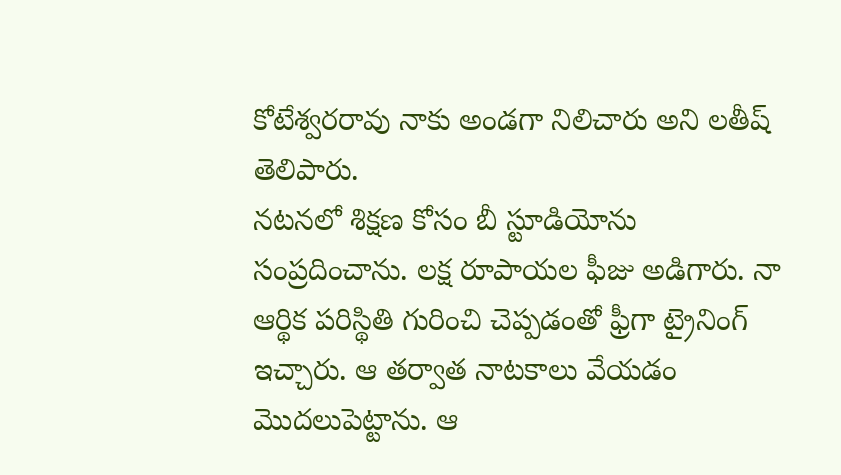కోటేశ్వరరావు నాకు అండగా నిలిచారు అని లతీష్ తెలిపారు.
నటనలో శిక్షణ కోసం బీ స్టూడియోను సంప్రదించాను. లక్ష రూపాయల ఫీజు అడిగారు. నా ఆర్థిక పరిస్థితి గురించి చెప్పడంతో ఫ్రీగా ట్రైనింగ్ ఇచ్చారు. ఆ తర్వాత నాటకాలు వేయడం మొదలుపెట్టాను. ఆ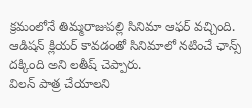క్రమంలోనే తిమ్మరాజుపల్లి సినిమా ఆఫర్ వచ్చింది. ఆడిషన్ క్లియర్ కావడంతో సినిమాలో నటించే ఛాన్స్ దక్కింది అని లతీష్ చెప్పారు.
విలన్ పాత్ర చేయాలని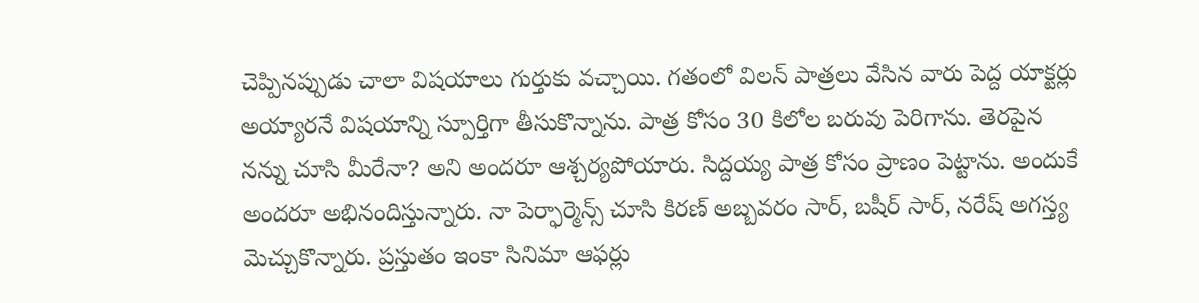చెప్పినప్పుడు చాలా విషయాలు గుర్తుకు వచ్చాయి. గతంలో విలన్ పాత్రలు వేసిన వారు పెద్ద యాక్టర్లు అయ్యారనే విషయాన్ని స్పూర్తిగా తీసుకొన్నాను. పాత్ర కోసం 30 కిలోల బరువు పెరిగాను. తెరపైన నన్ను చూసి మీరేనా? అని అందరూ ఆశ్చర్యపోయారు. సిద్దయ్య పాత్ర కోసం ప్రాణం పెట్టాను. అందుకే అందరూ అభినందిస్తున్నారు. నా పెర్ఫార్మెన్స్ చూసి కిరణ్ అబ్బవరం సార్, బషీర్ సార్, నరేష్ అగస్త్య మెచ్చుకొన్నారు. ప్రస్తుతం ఇంకా సినిమా ఆఫర్లు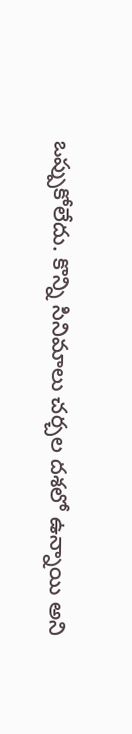ఒప్పుకోలేదు. కొన్ని సినిమాలు చర్చల దశలో ఉన్నాయి అని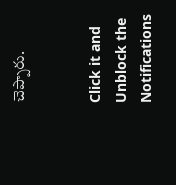చెప్పారు.


Click it and Unblock the Notifications